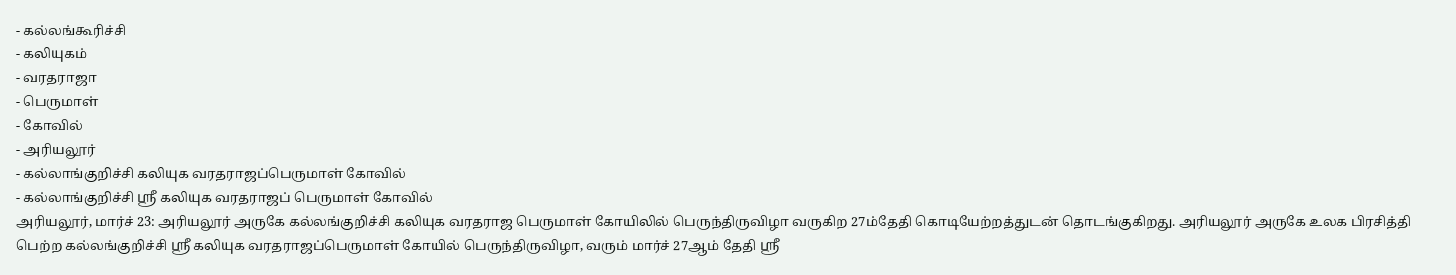- கல்லங்கூரிச்சி
- கலியுகம்
- வரதராஜா
- பெருமாள்
- கோவில்
- அரியலூர்
- கல்லாங்குறிச்சி கலியுக வரதராஜப்பெருமாள் கோவில்
- கல்லாங்குறிச்சி ஸ்ரீ கலியுக வரதராஜப் பெருமாள் கோவில்
அரியலூர், மார்ச் 23: அரியலூர் அருகே கல்லங்குறிச்சி கலியுக வரதராஜ பெருமாள் கோயிலில் பெருந்திருவிழா வருகிற 27ம்தேதி கொடியேற்றத்துடன் தொடங்குகிறது. அரியலூர் அருகே உலக பிரசித்தி பெற்ற கல்லங்குறிச்சி ஸ்ரீ கலியுக வரதராஜப்பெருமாள் கோயில் பெருந்திருவிழா, வரும் மார்ச் 27ஆம் தேதி ஸ்ரீ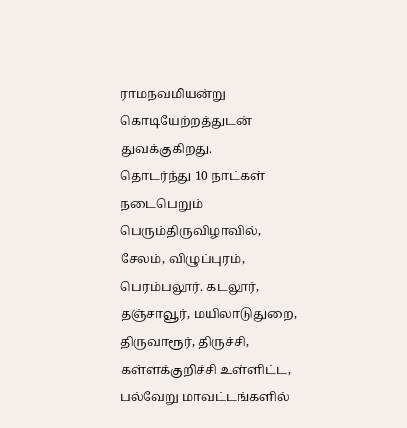ராமநவமியன்று கொடியேற்றத்துடன் துவக்குகிறது.
தொடர்ந்து 10 நாட்கள் நடைபெறும் பெரும்திருவிழாவில், சேலம், விழுப்புரம், பெரம்பலூர். கடலூர், தஞ்சாவூர், மயிலாடுதுறை, திருவாரூர், திருச்சி, கள்ளக்குறிச்சி உள்ளிட்ட, பல்வேறு மாவட்டங்களில்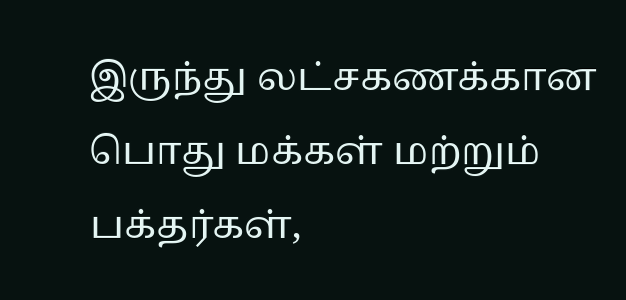இருந்து லட்சகணக்கான பொது மக்கள் மற்றும் பக்தர்கள்,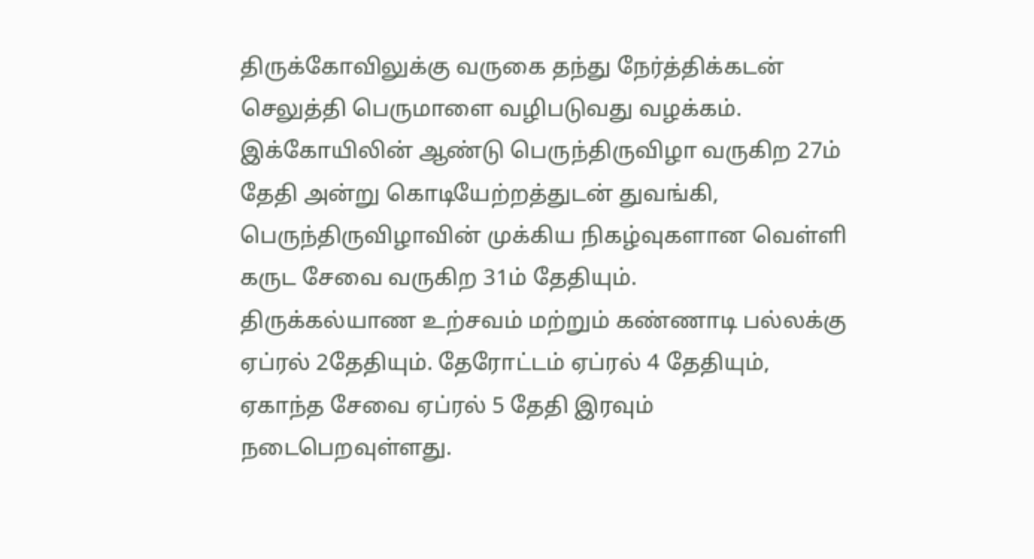திருக்கோவிலுக்கு வருகை தந்து நேர்த்திக்கடன் செலுத்தி பெருமாளை வழிபடுவது வழக்கம். இக்கோயிலின் ஆண்டு பெருந்திருவிழா வருகிற 27ம் தேதி அன்று கொடியேற்றத்துடன் துவங்கி, பெருந்திருவிழாவின் முக்கிய நிகழ்வுகளான வெள்ளி கருட சேவை வருகிற 31ம் தேதியும்.
திருக்கல்யாண உற்சவம் மற்றும் கண்ணாடி பல்லக்கு ஏப்ரல் 2தேதியும். தேரோட்டம் ஏப்ரல் 4 தேதியும், ஏகாந்த சேவை ஏப்ரல் 5 தேதி இரவும் நடைபெறவுள்ளது.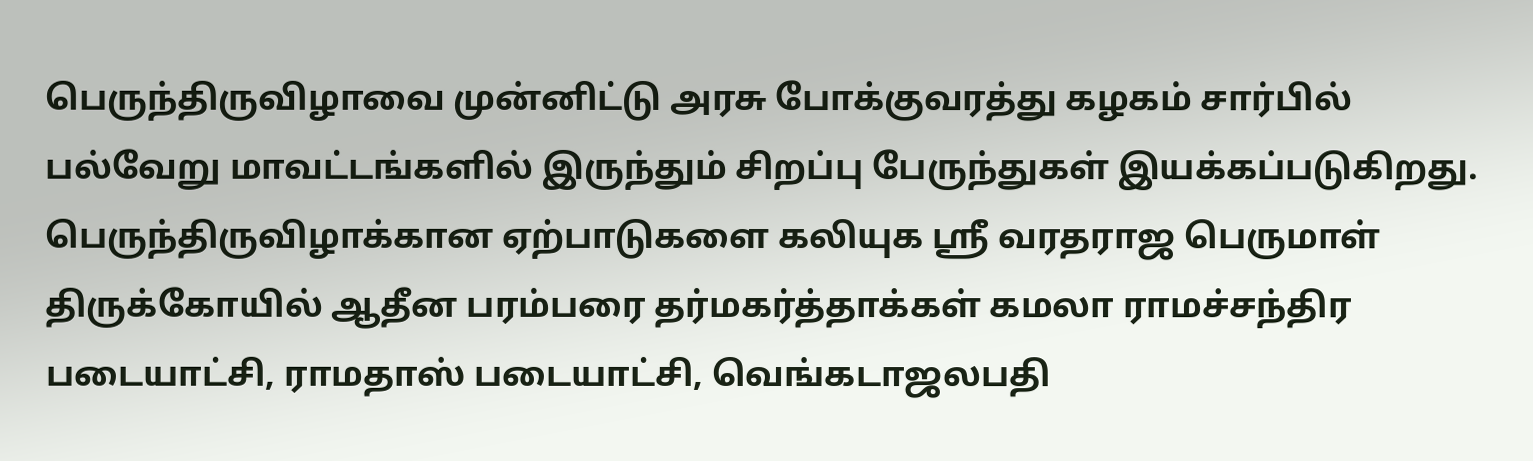பெருந்திருவிழாவை முன்னிட்டு அரசு போக்குவரத்து கழகம் சார்பில் பல்வேறு மாவட்டங்களில் இருந்தும் சிறப்பு பேருந்துகள் இயக்கப்படுகிறது. பெருந்திருவிழாக்கான ஏற்பாடுகளை கலியுக ஸ்ரீ வரதராஜ பெருமாள் திருக்கோயில் ஆதீன பரம்பரை தர்மகர்த்தாக்கள் கமலா ராமச்சந்திர படையாட்சி, ராமதாஸ் படையாட்சி, வெங்கடாஜலபதி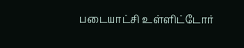படையாட்சி உள்ளிட்டோர்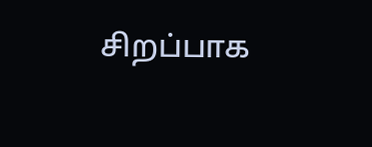சிறப்பாக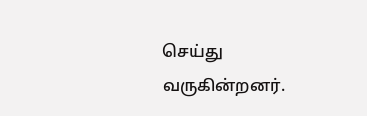செய்து வருகின்றனர்.